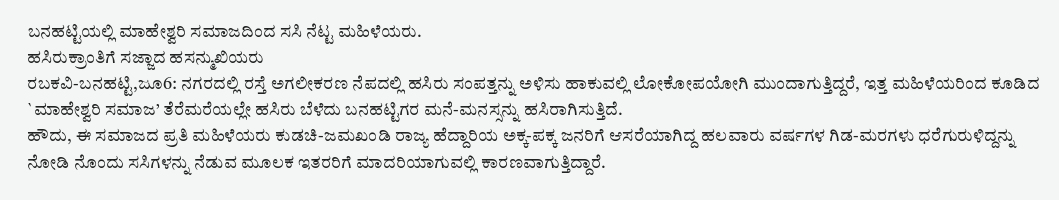ಬನಹಟ್ಟಿಯಲ್ಲಿ ಮಾಹೇಶ್ವರಿ ಸಮಾಜದಿಂದ ಸಸಿ ನೆಟ್ಟ ಮಹಿಳೆಯರು.
ಹಸಿರುಕ್ರಾಂತಿಗೆ ಸಜ್ಜಾದ ಹಸನ್ಮುಖಿಯರು
ರಬಕವಿ-ಬನಹಟ್ಟಿ,ಜೂ6: ನಗರದಲ್ಲಿ ರಸ್ತೆ ಅಗಲೀಕರಣ ನೆಪದಲ್ಲಿ ಹಸಿರು ಸಂಪತ್ತನ್ನು ಅಳಿಸು ಹಾಕುವಲ್ಲಿ ಲೋಕೋಪಯೋಗಿ ಮುಂದಾಗುತ್ತಿದ್ದರೆ, ಇತ್ತ ಮಹಿಳೆಯರಿಂದ ಕೂಡಿದ `ಮಾಹೇಶ್ವರಿ ಸಮಾಜ’ ತೆರೆಮರೆಯಲ್ಲೇ ಹಸಿರು ಬೆಳೆದು ಬನಹಟ್ಟಿಗರ ಮನೆ-ಮನಸ್ಸನ್ನು ಹಸಿರಾಗಿಸುತ್ತಿದೆ.
ಹೌದು, ಈ ಸಮಾಜದ ಪ್ರತಿ ಮಹಿಳೆಯರು ಕುಡಚಿ-ಜಮಖಂಡಿ ರಾಜ್ಯ ಹೆದ್ದಾರಿಯ ಅಕ್ಕ-ಪಕ್ಕ ಜನರಿಗೆ ಆಸರೆಯಾಗಿದ್ದ ಹಲವಾರು ವರ್ಷಗಳ ಗಿಡ-ಮರಗಳು ಧರೆಗುರುಳಿದ್ದನ್ನು ನೋಡಿ ನೊಂದು ಸಸಿಗಳನ್ನು ನೆಡುವ ಮೂಲಕ ಇತರರಿಗೆ ಮಾದರಿಯಾಗುವಲ್ಲಿ ಕಾರಣವಾಗುತ್ತಿದ್ದಾರೆ.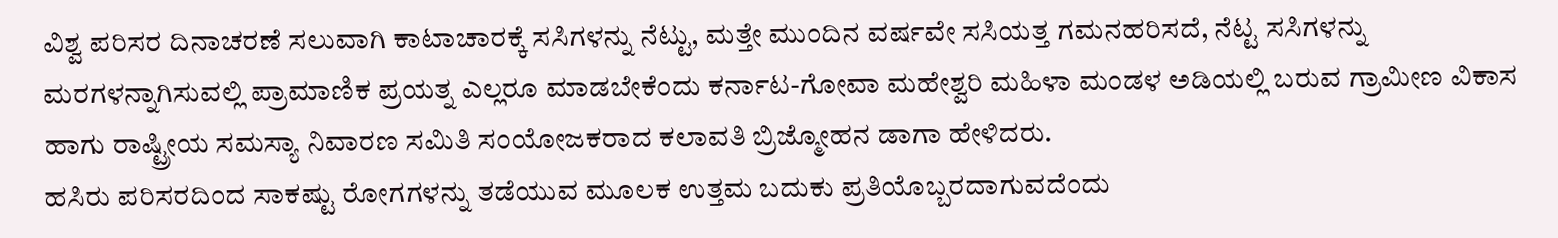ವಿಶ್ವ ಪರಿಸರ ದಿನಾಚರಣೆ ಸಲುವಾಗಿ ಕಾಟಾಚಾರಕ್ಕೆ ಸಸಿಗಳನ್ನು ನೆಟ್ಟು, ಮತ್ತೇ ಮುಂದಿನ ವರ್ಷವೇ ಸಸಿಯತ್ತ ಗಮನಹರಿಸದೆ, ನೆಟ್ಟ ಸಸಿಗಳನ್ನು ಮರಗಳನ್ನಾಗಿಸುವಲ್ಲಿ ಪ್ರಾಮಾಣಿಕ ಪ್ರಯತ್ನ ಎಲ್ಲರೂ ಮಾಡಬೇಕೆಂದು ಕರ್ನಾಟ-ಗೋವಾ ಮಹೇಶ್ವರಿ ಮಹಿಳಾ ಮಂಡಳ ಅಡಿಯಲ್ಲಿ ಬರುವ ಗ್ರಾಮೀಣ ವಿಕಾಸ ಹಾಗು ರಾಷ್ಟ್ರೀಯ ಸಮಸ್ಯಾ ನಿವಾರಣ ಸಮಿತಿ ಸಂಯೋಜಕರಾದ ಕಲಾವತಿ ಬ್ರಿಜ್ಮೋಹನ ಡಾಗಾ ಹೇಳಿದರು.
ಹಸಿರು ಪರಿಸರದಿಂದ ಸಾಕಷ್ಟು ರೋಗಗಳನ್ನು ತಡೆಯುವ ಮೂಲಕ ಉತ್ತಮ ಬದುಕು ಪ್ರತಿಯೊಬ್ಬರದಾಗುವದೆಂದು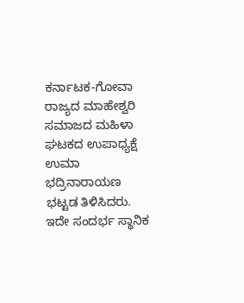ಕರ್ನಾಟಕ-ಗೋವಾ ರಾಜ್ಯದ ಮಾಹೇಶ್ವರಿ ಸಮಾಜದ ಮಹಿಳಾ ಘಟಕದ ಉಪಾಧ್ಯಕ್ಷೆ ಉಮಾ ಭದ್ರಿನಾರಾಯಣ ಭಟ್ಟಡ ತಿಳಿಸಿದರು.
ಇದೇ ಸಂದರ್ಭ ಸ್ಥಾನಿಕ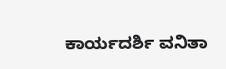ಕಾರ್ಯದರ್ಶಿ ವನಿತಾ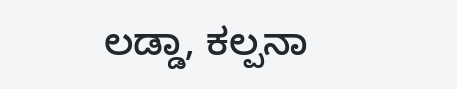ಲಡ್ಡಾ, ಕಲ್ಪನಾ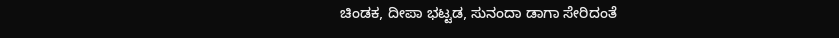ಚಿಂಡಕ, ದೀಪಾ ಭಟ್ಟಡ, ಸುನಂದಾ ಡಾಗಾ ಸೇರಿದಂತೆ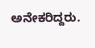ಅನೇಕರಿದ್ದರು.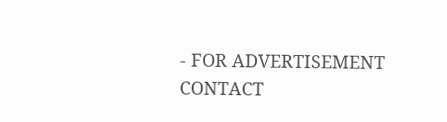- FOR ADVERTISEMENT CONTACT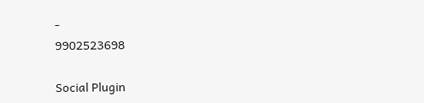-
9902523698

Social Plugin